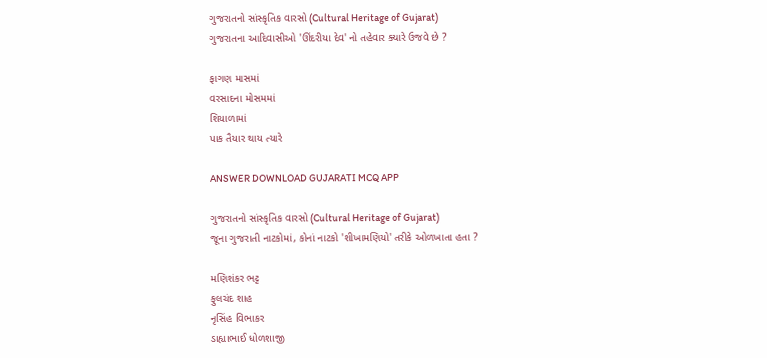ગુજરાતનો સાંસ્કૃતિક વારસો (Cultural Heritage of Gujarat)
ગુજરાતના આદિવાસીઓ 'ઊંદરીયા દેવ' નો તહેવાર ક્યારે ઉજવે છે ?

ફાગણ માસમાં
વરસાદના મોસમમાં
શિયાળામાં
પાક તૈયાર થાય ત્યારે

ANSWER DOWNLOAD GUJARATI MCQ APP

ગુજરાતનો સાંસ્કૃતિક વારસો (Cultural Heritage of Gujarat)
જૂના ગુજરાતી નાટકોમાં, કોનાં નાટકો 'શીખામણિયો' તરીકે ઓળખાતા હતા ?

મણિશંકર ભટ્ટ
ફુલચંદ શાહ
નૃસિંહ વિભાકર
ડાહ્યાભાઈ ધોળશાજી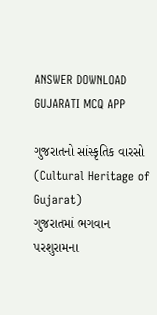ANSWER DOWNLOAD GUJARATI MCQ APP

ગુજરાતનો સાંસ્કૃતિક વારસો (Cultural Heritage of Gujarat)
ગુજરાતમાં ભગવાન પરશુરામના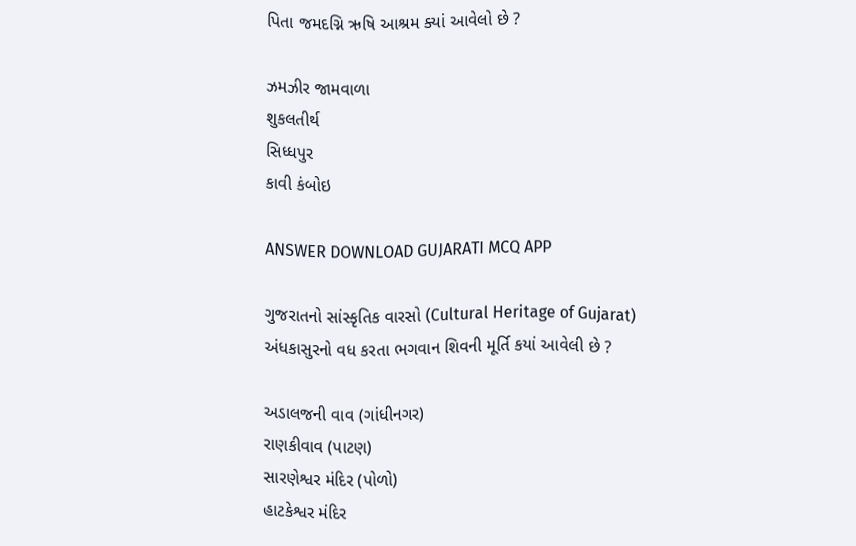પિતા જમદગ્નિ ઋષિ આશ્રમ ક્યાં આવેલો છે ?

ઝમઝીર જામવાળા
શુકલતીર્થ
સિધ્ધપુર
કાવી કંબોઇ

ANSWER DOWNLOAD GUJARATI MCQ APP

ગુજરાતનો સાંસ્કૃતિક વારસો (Cultural Heritage of Gujarat)
અંધકાસુરનો વધ કરતા ભગવાન શિવની મૂર્તિ કયાં આવેલી છે ?

અડાલજની વાવ (ગાંધીનગર)
રાણકીવાવ (પાટણ)
સારણેશ્વર મંદિર (પોળો)
હાટકેશ્વર મંદિર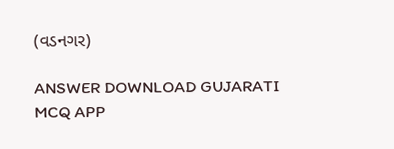(વડનગર)

ANSWER DOWNLOAD GUJARATI MCQ APP